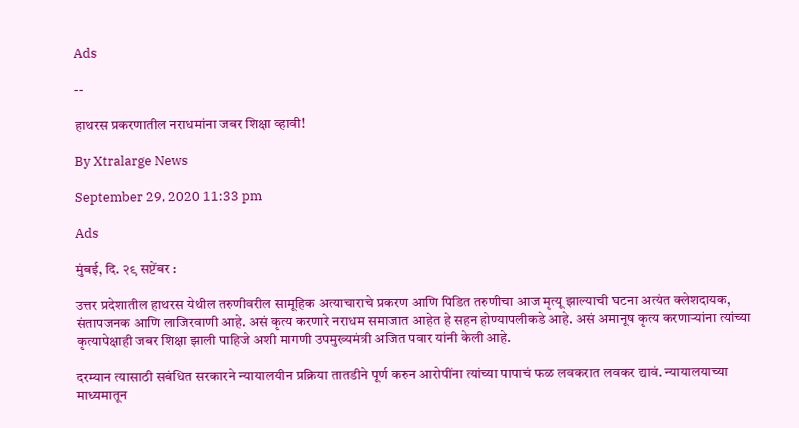Ads

--

हाथरस प्रकरणातील नराधमांना जबर शिक्षा व्हावी!

By Xtralarge News

September 29, 2020 11:33 pm

Ads

मुंबई, दि. २९ सप्टेंबर :

उत्तर प्रदेशातील हाथरस येथील तरुणीवरील सामूहिक अत्याचाराचे प्रकरण आणि पिडित तरुणीचा आज मृत्यू झाल्याची घटना अत्यंत क्लेशदायक, संतापजनक आणि लाजिरवाणी आहे. असं कृत्य करणारे नराधम समाजात आहेत हे सहन होण्यापलीकडे आहे. असं अमानूष कृत्य करणाऱ्यांना त्यांच्या कृत्यापेक्षाही जबर शिक्षा झाली पाहिजे अशी मागणी उपमुख्यमंत्री अजित पवार यांनी केली आहे.

दरम्यान त्यासाठी सबंधित सरकारने न्यायालयीन प्रक्रिया तातडीने पूर्ण करुन आरोपींना त्यांच्या पापाचं फळ लवकरात लवकर द्यावं. न्यायालयाच्या माध्यमातून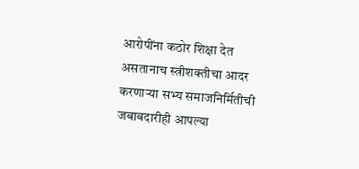आरोपींना कठोर शिक्षा देत असतानाच स्त्रीशक्तीचा आदर करणाऱ्या सभ्य समाजनिर्मितीची जबाबदारीही आपल्या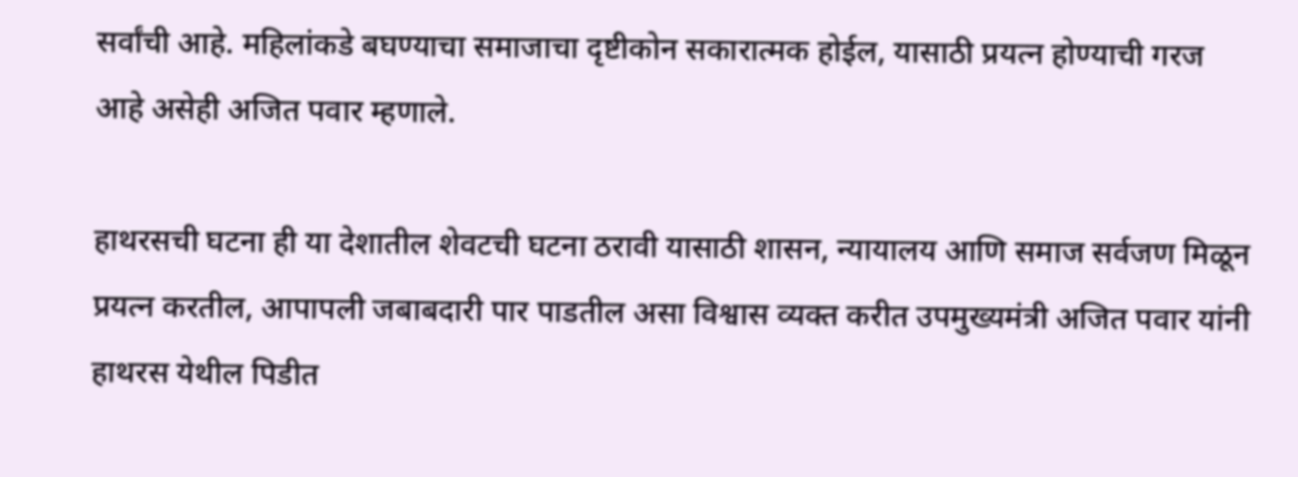सर्वांची आहे. महिलांकडे बघण्याचा समाजाचा दृष्टीकोन सकारात्मक होईल, यासाठी प्रयत्न होण्याची गरज आहे असेही अजित पवार म्हणाले.

हाथरसची घटना ही या देशातील शेवटची घटना ठरावी यासाठी शासन, न्यायालय आणि समाज सर्वजण मिळून प्रयत्न करतील, आपापली जबाबदारी पार पाडतील असा विश्वास व्यक्त करीत उपमुख्यमंत्री अजित पवार यांनी हाथरस येथील पिडीत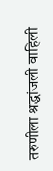तरुणीला श्रद्धांजली वाहिली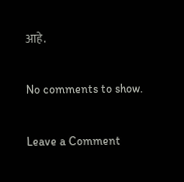आहे.

No comments to show.

Leave a Comment